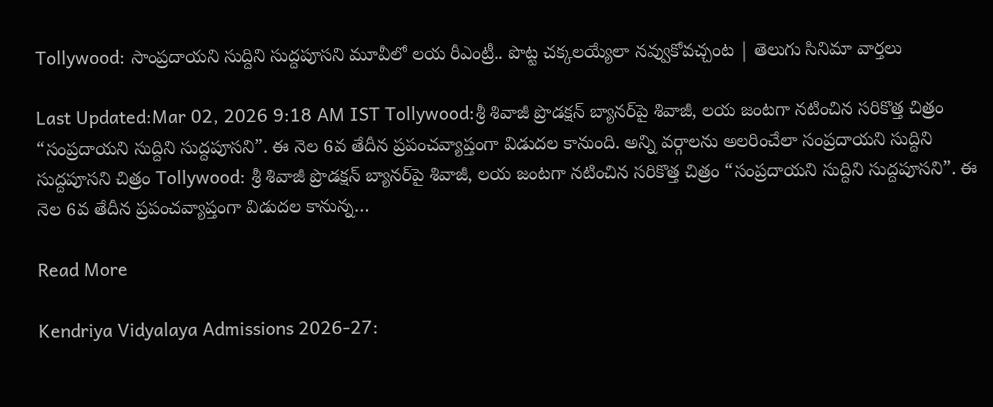Tollywood: సాంప్రదాయని సుద్దిని సుద్దపూసని మూవీలో లయ రీఎంట్రీ.. పొట్ట చక్కలయ్యేలా నవ్వుకోవచ్చంట | తెలుగు సినిమా వార్తలు

Last Updated:Mar 02, 2026 9:18 AM IST Tollywood:శ్రీ శివాజీ ప్రొడక్షన్ బ్యానర్‌పై శివాజీ, లయ జంటగా నటించిన సరికొత్త చిత్రం “సంప్రదాయని సుద్దిని సుద్దపూసని”. ఈ నెల 6వ తేదీన ప్రపంచవ్యాప్తంగా విడుదల కానుంది. అన్ని వర్గాలను అలరించేలా సంప్రదాయని సుద్దిని సుద్దపూసని చిత్రం Tollywood: శ్రీ శివాజీ ప్రొడక్షన్ బ్యానర్‌పై శివాజీ, లయ జంటగా నటించిన సరికొత్త చిత్రం “సంప్రదాయని సుద్దిని సుద్దపూసని”. ఈ నెల 6వ తేదీన ప్రపంచవ్యాప్తంగా విడుదల కానున్న…

Read More

Kendriya Vidyalaya Admissions 2026-27: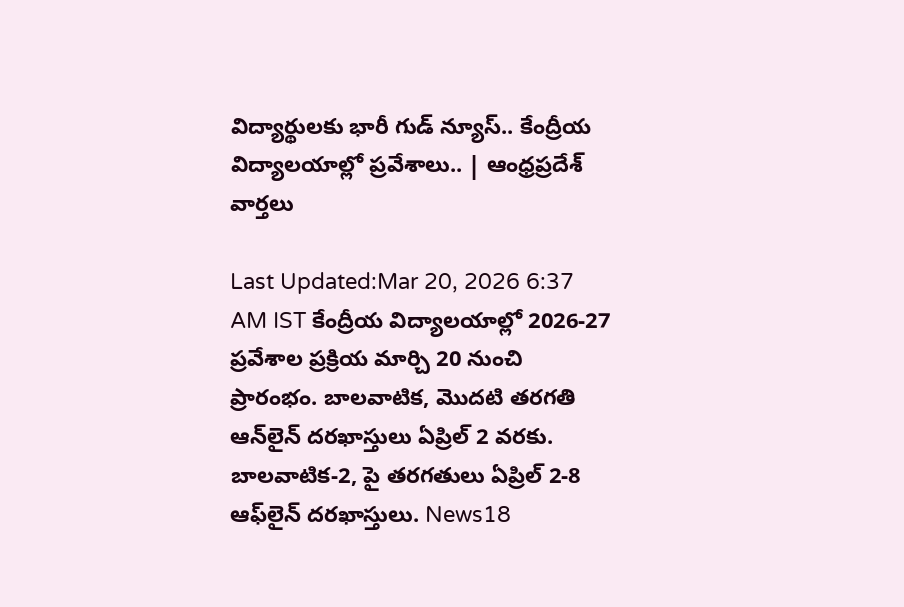విద్యార్థులకు భారీ గుడ్ న్యూస్.. కేంద్రీయ విద్యాలయాల్లో ప్రవేశాలు.. | ఆంధ్రప్రదేశ్ వార్తలు

Last Updated:Mar 20, 2026 6:37 AM IST కేంద్రీయ విద్యాలయాల్లో 2026-27 ప్రవేశాల ప్రక్రియ మార్చి 20 నుంచి ప్రారంభం. బాలవాటిక, మొదటి తరగతి ఆన్‌లైన్ దరఖాస్తులు ఏప్రిల్ 2 వరకు. బాలవాటిక-2, పై తరగతులు ఏప్రిల్ 2-8 ఆఫ్‌లైన్ దరఖాస్తులు. News18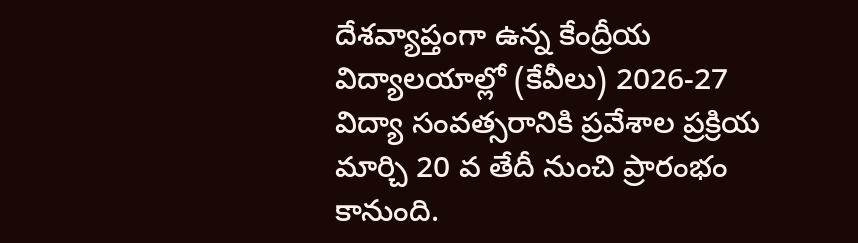దేశవ్యాప్తంగా ఉన్న కేంద్రీయ విద్యాలయాల్లో (కేవీలు) 2026-27 విద్యా సంవత్సరానికి ప్రవేశాల ప్రక్రియ మార్చి 20 వ తేదీ నుంచి ప్రారంభం కానుంది.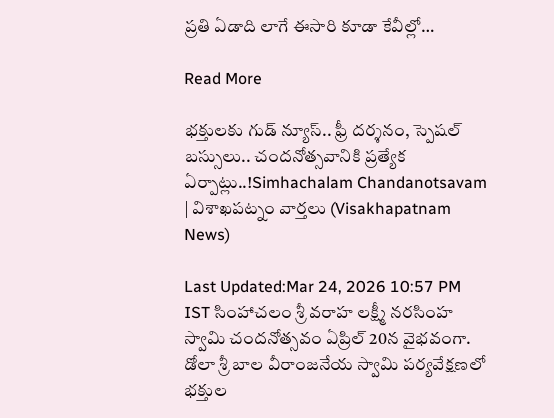ప్రతి ఏడాది లాగే ఈసారి కూడా కేవీల్లో…

Read More

భక్తులకు గుడ్ న్యూస్.. ఫ్రీ దర్శనం, స్పెషల్ బస్సులు.. చందనోత్సవానికి ప్రత్యేక ఏర్పాట్లు..!Simhachalam Chandanotsavam | విశాఖపట్నం వార్తలు (Visakhapatnam News)

Last Updated:Mar 24, 2026 10:57 PM IST సింహాచలం శ్రీ వరాహ లక్ష్మీ నరసింహ స్వామి చందనోత్సవం ఏప్రిల్ 20న వైభవంగా. డోలా శ్రీ బాల వీరాంజనేయ స్వామి పర్యవేక్షణలో భక్తుల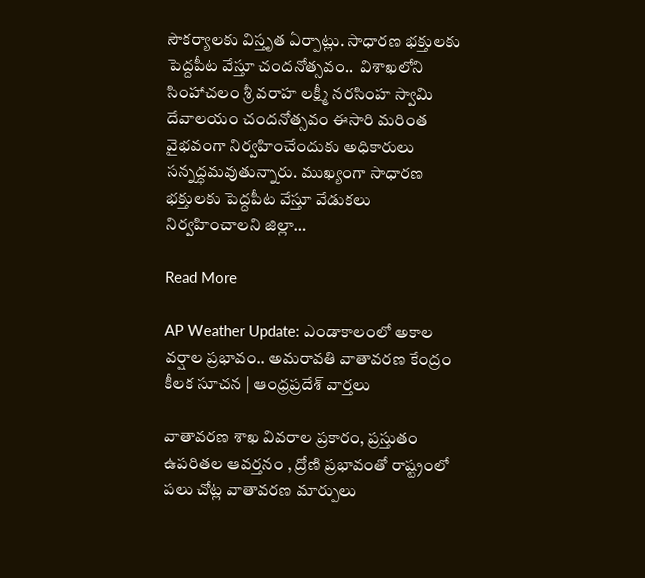సౌకర్యాలకు విస్తృత ఏర్పాట్లు. సాధార‌ణ భ‌క్తులకు పెద్దపీట వేస్తూ చంద‌నోత్స‌వం..  విశాఖలోని సింహాచలం శ్రీ వరాహ లక్ష్మీ నరసింహ స్వామి దేవాలయం చందనోత్సవం ఈసారి మరింత వైభవంగా నిర్వహించేందుకు అధికారులు సన్నద్ధమవుతున్నారు. ముఖ్యంగా సాధారణ భక్తులకు పెద్దపీట వేస్తూ వేడుకలు నిర్వహించాలని జిల్లా…

Read More

AP Weather Update: ఎండాకాలంలో అకాల వర్షాల ప్రభావం.. అమరావతి వాతావరణ కేంద్రం కీలక సూచన | ఆంధ్రప్రదేశ్ వార్తలు

వాతావరణ శాఖ వివరాల ప్రకారం, ప్రస్తుతం ఉపరితల ఆవర్తనం , ద్రోణి ప్రభావంతో రాష్ట్రంలో పలు చోట్ల వాతావరణ మార్పులు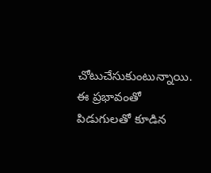చోటుచేసుకుంటున్నాయి. ఈ ప్రభావంతో పిడుగులతో కూడిన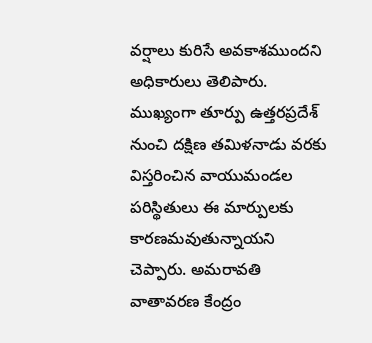వర్షాలు కురిసే అవకాశముందని అధికారులు తెలిపారు. ముఖ్యంగా తూర్పు ఉత్తరప్రదేశ్ నుంచి దక్షిణ తమిళనాడు వరకు విస్తరించిన వాయుమండల పరిస్థితులు ఈ మార్పులకు కారణమవుతున్నాయని చెప్పారు. అమరావతి వాతావరణ కేంద్రం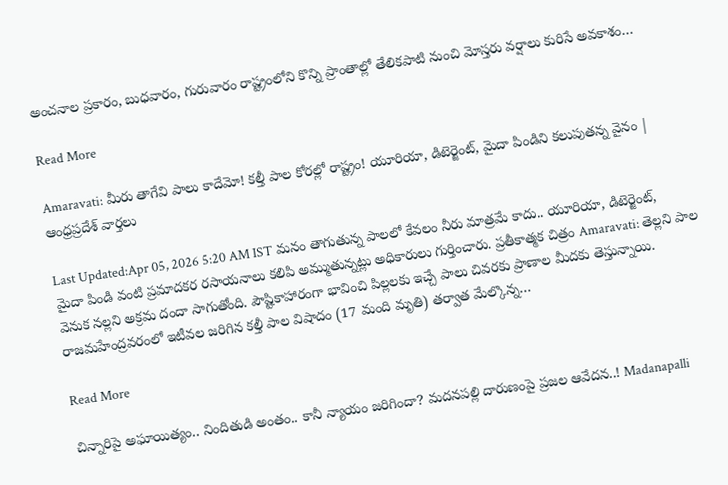అంచనాల ప్రకారం, బుధవారం, గురువారం రాష్ట్రంలోని కొన్ని ప్రాంతాల్లో తేలికపాటి నుంచి మోస్తరు వర్షాలు కురిసే అవకాశం…

Read More

Amaravati: మీరు తాగేవి పాలు కాదేమో! కల్తీ పాల కోరల్లో రాష్ట్రం! యూరియా, డిటెర్జెంట్, మైదా పిండిని కలుపుతన్న వైనం | ఆంధ్రప్రదేశ్ వార్తలు

Last Updated:Apr 05, 2026 5:20 AM IST మనం తాగుతున్న పాలలో కేవలం నీరు మాత్రమే కాదు.. యూరియా, డిటెర్జెంట్, మైదా పిండి వంటి ప్రమాదకర రసాయనాలు కలిపి అమ్ముతున్నట్లు అధికారులు గుర్తించారు. ప్రతీకాత్మక చిత్రం Amaravati: తెల్లని పాల వెనుక నల్లని అక్రమ దందా సాగుతోంది. పౌష్టికాహారంగా భావించి పిల్లలకు ఇచ్చే పాలు చివరకు ప్రాణాల మీదకు తెస్తున్నాయి. రాజమహేంద్రవరంలో ఇటీవల జరిగిన కల్తీ పాల విషాదం (17 మంది మృతి) తర్వాత మేల్కొన్న…

Read More

చిన్నారిపై అఘాయిత్యం.. నిందితుడి అంతం.. కానీ న్యాయం జరిగిందా? మదనపల్లి దారుణంపై ప్రజల ఆవేదన..! Madanapalli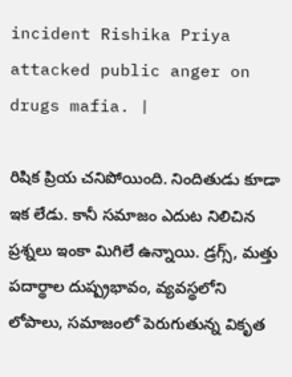incident Rishika Priya attacked public anger on drugs mafia. |

రిషిక ప్రియ చనిపోయింది. నిందితుడు కూడా ఇక లేడు. కానీ సమాజం ఎదుట నిలిచిన ప్రశ్నలు ఇంకా మిగిలే ఉన్నాయి. డ్రగ్స్, మత్తు పదార్థాల దుష్ప్రభావం, వ్యవస్థలోని లోపాలు, సమాజంలో పెరుగుతున్న వికృత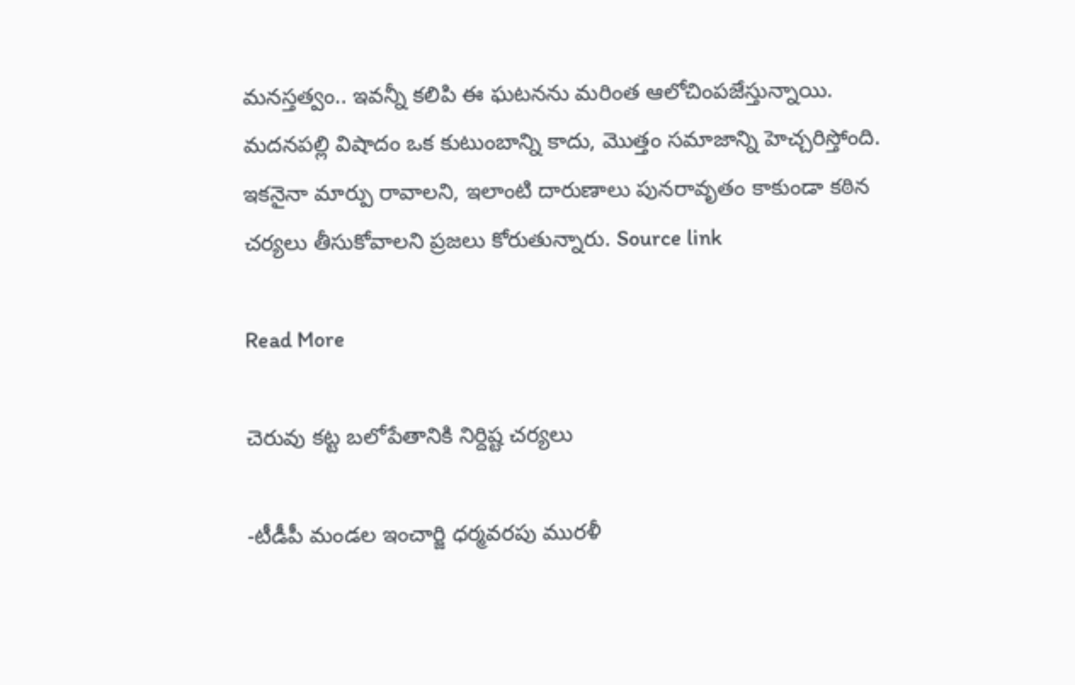మనస్తత్వం.. ఇవన్నీ కలిపి ఈ ఘటనను మరింత ఆలోచింపజేస్తున్నాయి. మదనపల్లి విషాదం ఒక కుటుంబాన్ని కాదు, మొత్తం సమాజాన్ని హెచ్చరిస్తోంది. ఇకనైనా మార్పు రావాలని, ఇలాంటి దారుణాలు పునరావృతం కాకుండా కఠిన చర్యలు తీసుకోవాలని ప్రజలు కోరుతున్నారు. Source link

Read More

చెరువు కట్ట బలోపేతానికి నిర్దిష్ట చర్యలు

-టీడీపీ మండల ఇంచార్జి ధర్మవరపు మురళీ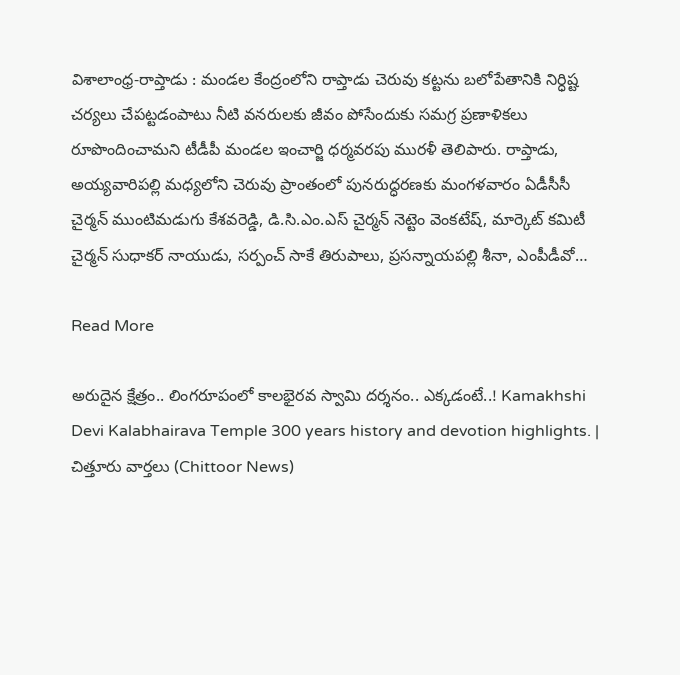విశాలాంధ్ర-రాప్తాడు : మండల కేంద్రంలోని రాప్తాడు చెరువు కట్టను బలోపేతానికి నిర్ధిష్ట చర్యలు చేపట్టడంపాటు నీటి వనరులకు జీవం పోసేందుకు సమగ్ర ప్రణాళికలు రూపొందించామని టీడీపీ మండల ఇంచార్జి ధర్మవరపు మురళీ తెలిపారు. రాప్తాడు, అయ్యవారిపల్లి మధ్యలోని చెరువు ప్రాంతంలో పునరుద్ధరణకు మంగళవారం ఏడీసీసీ చైర్మన్ ముంటిమడుగు కేశవరెడ్డి, డి.సి.ఎం.ఎస్ చైర్మన్ నెట్టెం వెంకటేష్, మార్కెట్ కమిటీ చైర్మన్ సుధాకర్ నాయుడు, సర్పంచ్ సాకే తిరుపాలు, ప్రసన్నాయపల్లి శీనా, ఎంపీడీవో…

Read More

అరుదైన క్షేత్రం.. లింగరూపంలో కాలభైరవ స్వామి దర్శనం.. ఎక్కడంటే..! Kamakhshi Devi Kalabhairava Temple 300 years history and devotion highlights. | చిత్తూరు వార్తలు (Chittoor News)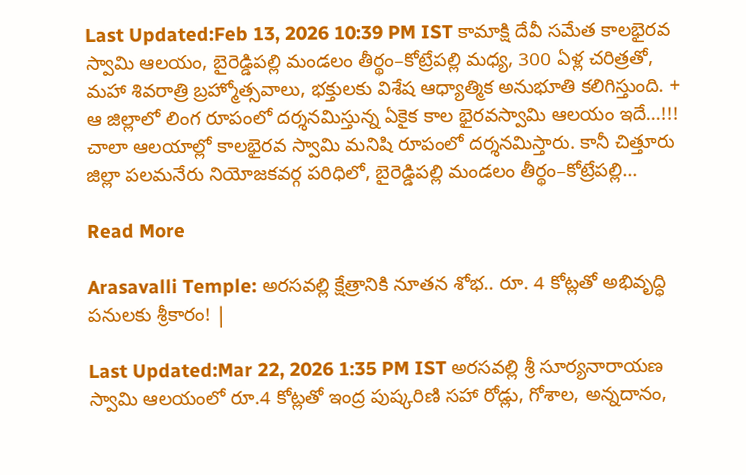Last Updated:Feb 13, 2026 10:39 PM IST కామాక్షి దేవీ సమేత కాలభైరవ స్వామి ఆలయం, బైరెడ్డిపల్లి మండలం తీర్థం–కోట్రేపల్లి మధ్య, 300 ఏళ్ల చరిత్రతో, మహా శివరాత్రి బ్రహ్మోత్సవాలు, భక్తులకు విశేష ఆధ్యాత్మిక అనుభూతి కలిగిస్తుంది. + ఆ జిల్లాలో లింగ రూపంలో దర్శనమిస్తున్న ఏకైక కాల భైరవస్వామి ఆలయం ఇదే…!!! చాలా ఆలయాల్లో కాలభైరవ స్వామి మనిషి రూపంలో దర్శనమిస్తారు. కానీ చిత్తూరు జిల్లా పలమనేరు నియోజకవర్గ పరిధిలో, బైరెడ్డిపల్లి మండలం తీర్థం–కోట్రేపల్లి…

Read More

Arasavalli Temple: అరసవల్లి క్షేత్రానికి నూతన శోభ.. రూ. 4 కోట్లతో అభివృద్ధి పనులకు శ్రీకారం! |

Last Updated:Mar 22, 2026 1:35 PM IST అరసవల్లి శ్రీ సూర్యనారాయణ స్వామి ఆలయంలో రూ.4 కోట్లతో ఇంద్ర పుష్కరిణి సహా రోడ్లు, గోశాల, అన్నదానం,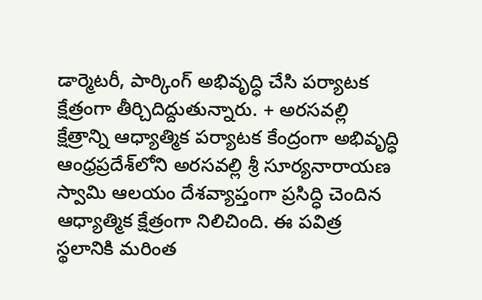డార్మెటరీ, పార్కింగ్ అభివృద్ధి చేసి పర్యాటక క్షేత్రంగా తీర్చిదిద్దుతున్నారు. + అరసవల్లి క్షేత్రాన్ని ఆధ్యాత్మిక పర్యాటక కేంద్రంగా అభివృద్ధి ఆంధ్రప్రదేశ్‌లోని అరసవల్లి శ్రీ సూర్యనారాయణ స్వామి ఆలయం దేశవ్యాప్తంగా ప్రసిద్ధి చెందిన ఆధ్యాత్మిక క్షేత్రంగా నిలిచింది. ఈ పవిత్ర స్థలానికి మరింత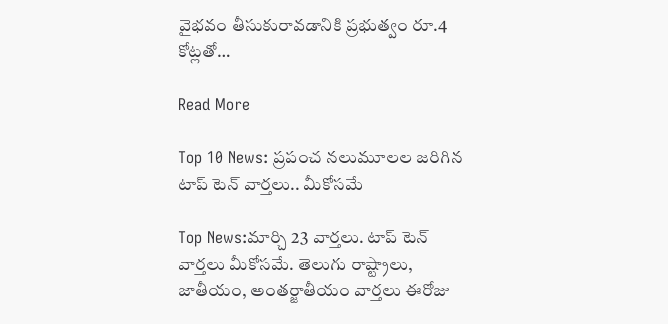వైభవం తీసుకురావడానికి ప్రభుత్వం రూ.4 కోట్లతో…

Read More

Top 10 News: ప్రపంచ నలుమూలల జరిగిన టాప్ టెన్ వార్తలు.. మీకోసమే

Top News:మార్చి 23 వార్తలు. టాప్ టెన్ వార్తలు మీకోసమే. తెలుగు రాష్ట్రాలు, జాతీయం, అంతర్జాతీయం వార్తలు ఈరోజు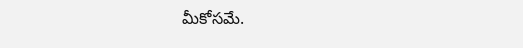మీకోసమే.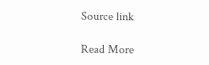Source link

Read More